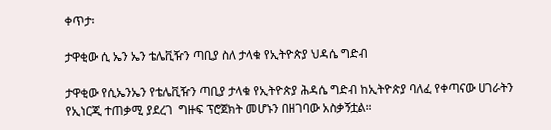ቀጥታ፡

ታዋቂው ሲ ኤን ኤን ቴሌቪዥን ጣቢያ ስለ ታላቁ የኢትዮጵያ ህዳሴ ግድብ

ታዋቂው የሲኤንኤን የቴሌቪዥን ጣቢያ ታላቁ የኢትዮጵያ ሕዳሴ ግድብ ከኢትዮጵያ ባለፈ የቀጣናው ሀገራትን የኢነርጂ ተጠቃሚ ያደረገ  ግዙፍ ፕሮጀክት መሆኑን በዘገባው አስቃኝቷል።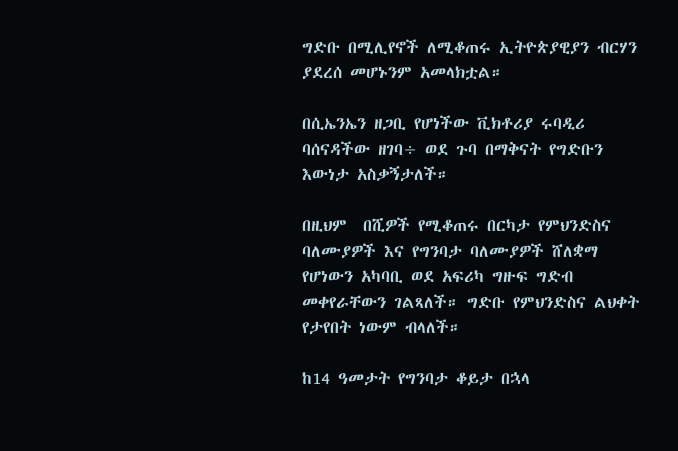ግድቡ በሚሊየኖች ለሚቆጠሩ ኢትዮጵያዊያን ብርሃን ያደረሰ መሆኑንም አመላክቷል።

በሲኤንኤን ዘጋቢ የሆነችው ቪክቶሪያ ሩባዲሪ ባሰናዳችው ዘገባ÷ ወደ ጉባ በማቅናት የግድቡን እውነታ አስቃኝታለች።

በዚህም  በሺዎች የሚቆጠሩ በርካታ የምህንድስና ባለሙያዎች እና የግንባታ ባለሙያዎች ሸለቋማ የሆነውን አካባቢ ወደ አፍሪካ ግዙፍ ግድብ መቀየራቸውን ገልጻለች። ግድቡ የምህንድስና ልህቀት የታየበት ነውም ብላለች።

ከ14 ዓመታት የግንባታ ቆይታ በኋላ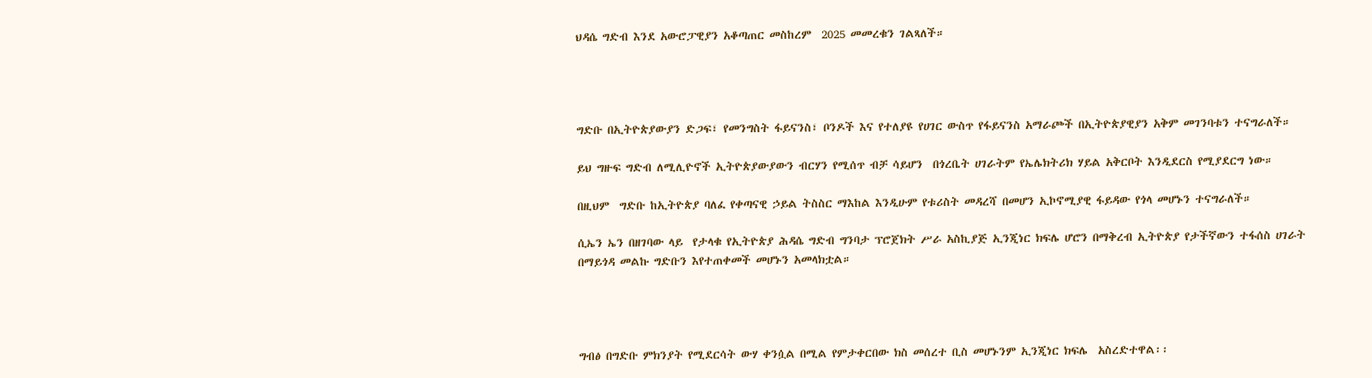ህዳሴ ግድብ እንደ አውሮፓዊያን አቆጣጠር መስከረም  2025 መመረቁን ገልጻለች።




ግድቡ በኢትዮጵያውያን ድጋፍ፣ የመንግስት ፋይናንስ፣ ቦንዶች እና የተለያዩ የሀገር ውስጥ የፋይናንስ አማራጮች በኢትዮጵያዊያን አቅም መገንባቱን ተናግራለች።

ይህ ግዙፍ ግድብ ለሚሊዮኖች ኢትዮጵያውያውን ብርሃን የሚሰጥ ብቻ ሳይሆን  በጎረቤት ሀገራትም የኤሌክትሪክ ሃይል አቅርቦት እንዲደርስ የሚያደርግ ነው።

በዚህም  ግድቡ ከኢትዮጵያ ባለፈ የቀጣናዊ ኃይል ትስስር ማእከል እንዲሁም የቱሪስት መዳረሻ በመሆን ኢኮኖሚያዊ ፋይዳው የጎላ መሆኑን ተናግራለች።

ሲኤን ኤን በዘገባው ላይ  የታላቁ የኢትዮጵያ ሕዳሴ ግድብ ግንባታ ፕሮጀክት ሥራ አስኪያጅ ኢንጂነር ክፍሌ ሆሮን በማቅረብ ኢትዮጵያ የታችኛውን ተፋሰስ ሀገራት በማይጎዳ መልኩ ግድቡን እየተጠቀመች መሆኑን አመላክቷል።




ግብፅ በግድቡ ምክንያት የሚደርሳት ውሃ ቀንሷል በሚል የምታቀርበው ክስ መሰረተ ቢስ መሆኑንም ኢንጂነር ክፍሌ  አስረድተዋል፡፡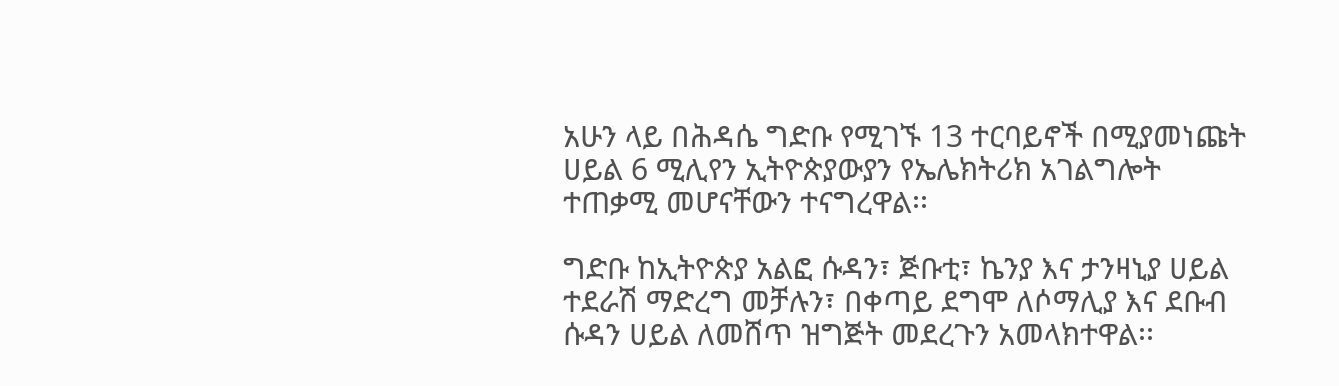አሁን ላይ በሕዳሴ ግድቡ የሚገኙ 13 ተርባይኖች በሚያመነጩት ሀይል 6 ሚሊየን ኢትዮጵያውያን የኤሌክትሪክ አገልግሎት ተጠቃሚ መሆናቸውን ተናግረዋል፡፡

ግድቡ ከኢትዮጵያ አልፎ ሱዳን፣ ጅቡቲ፣ ኬንያ እና ታንዛኒያ ሀይል ተደራሽ ማድረግ መቻሉን፣ በቀጣይ ደግሞ ለሶማሊያ እና ደቡብ ሱዳን ሀይል ለመሸጥ ዝግጅት መደረጉን አመላክተዋል፡፡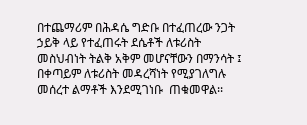በተጨማሪም በሕዳሴ ግድቡ በተፈጠረው ንጋት ኃይቅ ላይ የተፈጠሩት ደሴቶች ለቱሪስት መስህብነት ትልቅ አቅም መሆናቸውን በማንሳት ፤ በቀጣይም ለቱሪስት መዳረሻነት የሚያገለግሉ መሰረተ ልማቶች እንደሚገነቡ  ጠቁመዋል፡፡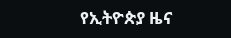የኢትዮጵያ ዜና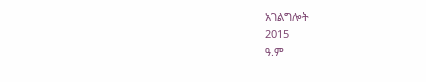አገልግሎት
2015
ዓ.ም